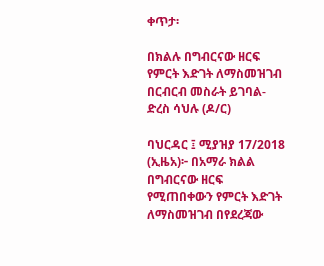ቀጥታ፡

በክልሉ በግብርናው ዘርፍ የምርት እድገት ለማስመዝገብ በርብርብ መስራት ይገባል- ድረስ ሳህሉ (ዶ/ር)

ባህርዳር ፤ ሚያዝያ 17/2018 (ኢዜአ)፦ በአማራ ክልል በግብርናው ዘርፍ የሚጠበቀውን የምርት እድገት ለማስመዝገብ በየደረጃው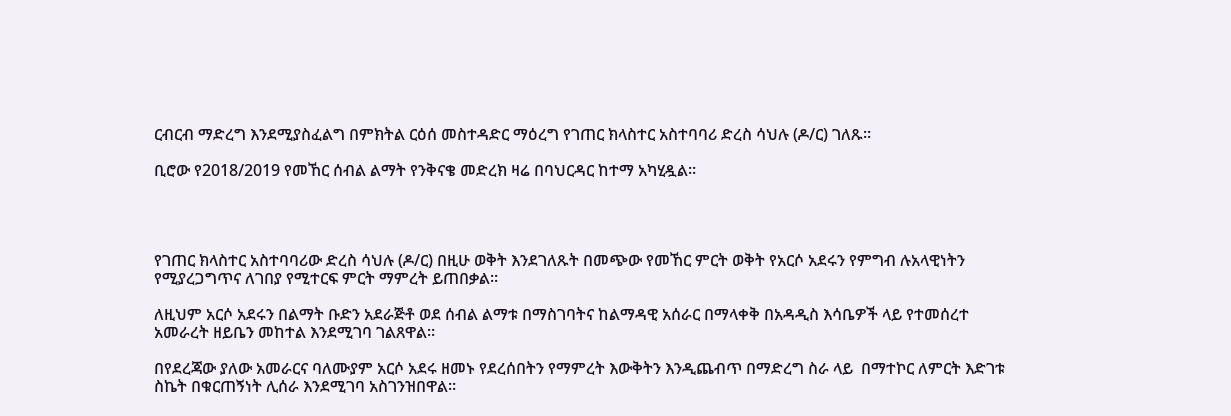ርብርብ ማድረግ እንደሚያስፈልግ በምክትል ርዕሰ መስተዳድር ማዕረግ የገጠር ክላስተር አስተባባሪ ድረስ ሳህሉ (ዶ/ር) ገለጹ።

ቢሮው የ2018/2019 የመኸር ሰብል ልማት የንቅናቄ መድረክ ዛሬ በባህርዳር ከተማ አካሂዷል።




የገጠር ክላስተር አስተባባሪው ድረስ ሳህሉ (ዶ/ር) በዚሁ ወቅት እንደገለጹት በመጭው የመኸር ምርት ወቅት የአርሶ አደሩን የምግብ ሉአላዊነትን የሚያረጋግጥና ለገበያ የሚተርፍ ምርት ማምረት ይጠበቃል።

ለዚህም አርሶ አደሩን በልማት ቡድን አደራጅቶ ወደ ሰብል ልማቱ በማስገባትና ከልማዳዊ አሰራር በማላቀቅ በአዳዲስ እሳቤዎች ላይ የተመሰረተ አመራረት ዘይቤን መከተል እንደሚገባ ገልጸዋል።

በየደረጃው ያለው አመራርና ባለሙያም አርሶ አደሩ ዘመኑ የደረሰበትን የማምረት እውቅትን እንዲጨብጥ በማድረግ ስራ ላይ  በማተኮር ለምርት እድገቱ ስኬት በቁርጠኝነት ሊሰራ እንደሚገባ አስገንዝበዋል።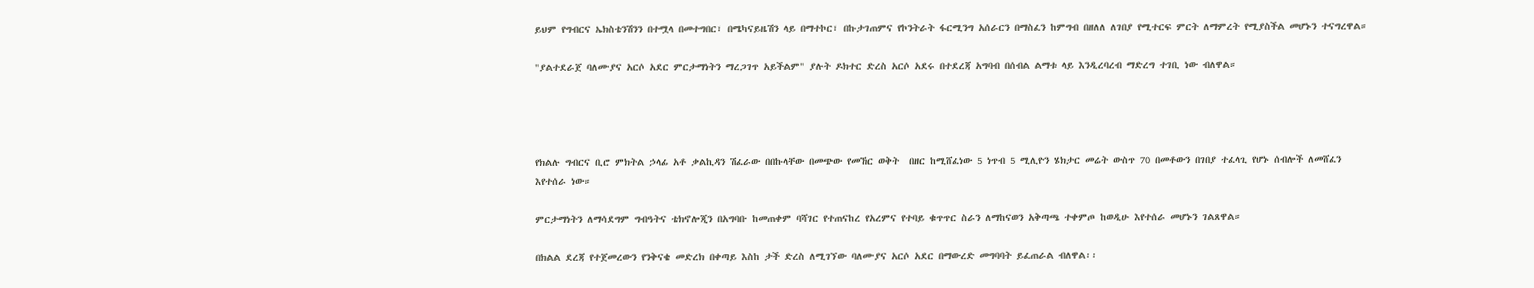ይህም የግብርና ኤክስቴንሽንን በተሟላ በመተግበር፣ በሜካናይዜሽን ላይ በማተኮር፣ በኩታገጠምና የኮንትራት ፋርሚንግ አሰራርን በማስፈን ከምግብ በዘለለ ለገበያ የሚተርፍ ምርት ለማምረት የሚያስችል መሆኑን ተናግረዋል።

"ያልተደራጀ ባለሙያና አርሶ አደር ምርታማነትን ማረጋገጥ አይችልም" ያሉት ዶክተር ድረስ አርሶ አደሩ በተደረጃ አግባብ በሰብል ልማቱ ላይ እንዲረባረብ ማድረግ ተገቢ ነው ብለዋል።




የክልሉ ግብርና ቢሮ ምክትል ኃላፊ አቶ ቃልኪዳን ሽፈራው በበኩላቸው በመጭው የመኸር ወቅት  በዘር ከሚሸፈነው 5 ነጥብ 5 ሚሊዮን ሄክታር መሬት ውስጥ 70 በመቶውን በገበያ ተፈላጊ የሆኑ ሰብሎች ለመሸፈን እየተሰራ ነው።

ምርታማነትን ለማሳደግም ግብዓትና ቴክኖሎጂን በአግባቡ ከመጠቀም ባሻገር የተጠናከረ የአረምና የተባይ ቁጥጥር ስራን ለማከናወን አቅጣጫ ተቀምጦ ከወዲሁ እየተሰራ መሆኑን ገልጸዋል።

በክልል ደረጃ የተጀመረውን የንቅናቄ መድረክ በቀጣይ እስከ ታች ድረስ ለሚገኘው ባለሙያና አርሶ አደር በማውረድ መግባባት ይፈጠራል ብለዋል፡፡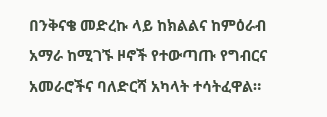በንቅናቄ መድረኩ ላይ ከክልልና ከምዕራብ አማራ ከሚገኙ ዞኖች የተውጣጡ የግብርና አመራሮችና ባለድርሻ አካላት ተሳትፈዋል።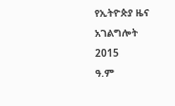የኢትዮጵያ ዜና አገልግሎት
2015
ዓ.ም